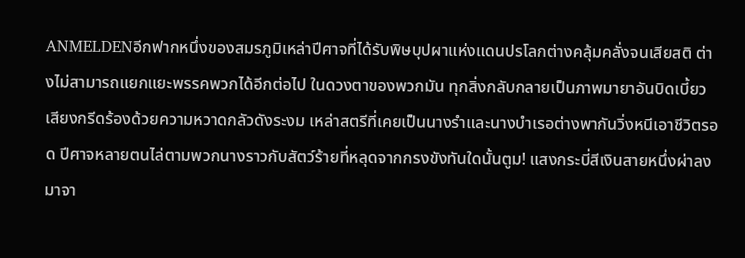ANMELDENอีกฟากหนึ่งของสมรภูมิเหล่าปีศาจที่ได้รับพิษบุปผาแห่งแดนปรโลกต่างคลุ้มคลั่งจนเสียสติ ต่างไม่สามารถแยกแยะพรรคพวกได้อีกต่อไป ในดวงตาของพวกมัน ทุกสิ่งกลับกลายเป็นภาพมายาอันบิดเบี้ยวเสียงกรีดร้องด้วยความหวาดกลัวดังระงม เหล่าสตรีที่เคยเป็นนางรำและนางบำเรอต่างพากันวิ่งหนีเอาชีวิตรอด ปีศาจหลายตนไล่ตามพวกนางราวกับสัตว์ร้ายที่หลุดจากกรงขังทันใดนั้นตูม! แสงกระบี่สีเงินสายหนึ่งผ่าลงมาจา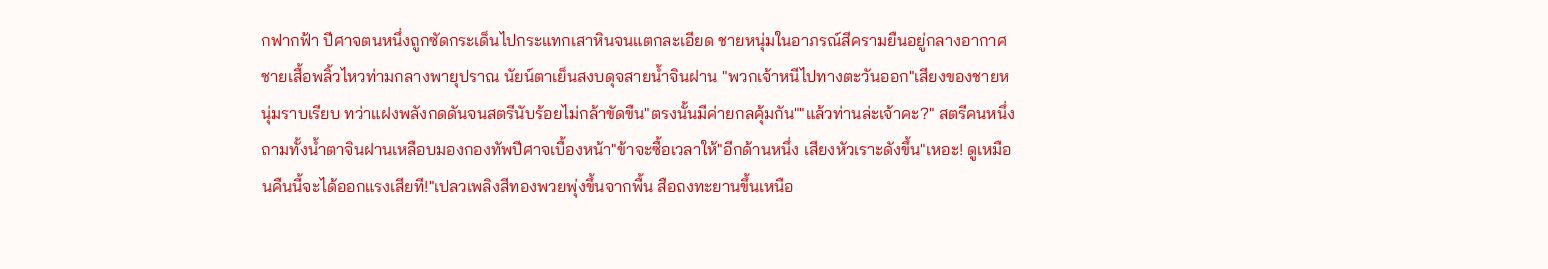กฟากฟ้า ปีศาจตนหนึ่งถูกซัดกระเด็นไปกระแทกเสาหินจนแตกละเอียด ชายหนุ่มในอาภรณ์สีครามยืนอยู่กลางอากาศ ชายเสื้อพลิ้วไหวท่ามกลางพายุปราณ นัยน์ตาเย็นสงบดุจสายน้ำจินฝาน "พวกเจ้าหนีไปทางตะวันออก"เสียงของชายหนุ่มราบเรียบ ทว่าแฝงพลังกดดันจนสตรีนับร้อยไม่กล้าขัดขืน"ตรงนั้นมีค่ายกลคุ้มกัน""แล้วท่านล่ะเจ้าคะ?" สตรีคนหนึ่งถามทั้งน้ำตาจินฝานเหลือบมองกองทัพปีศาจเบื้องหน้า"ข้าจะซื้อเวลาให้"อีกด้านหนึ่ง เสียงหัวเราะดังขึ้น"เหอะ! ดูเหมือนคืนนี้จะได้ออกแรงเสียที!"เปลวเพลิงสีทองพวยพุ่งขึ้นจากพื้น สือถงทะยานขึ้นเหนือ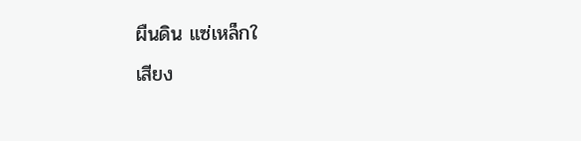ผืนดิน แซ่เหล็กใ
เสียง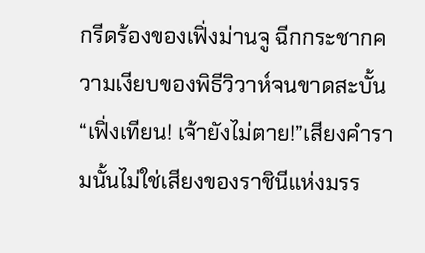กรีดร้องของเฟิ่งม่านจู ฉีกกระชากความเงียบของพิธีวิวาห์จนขาดสะบั้น“เฟิ่งเทียน! เจ้ายังไม่ตาย!”เสียงคำรามนั้นไม่ใช่เสียงของราชินีแห่งมรร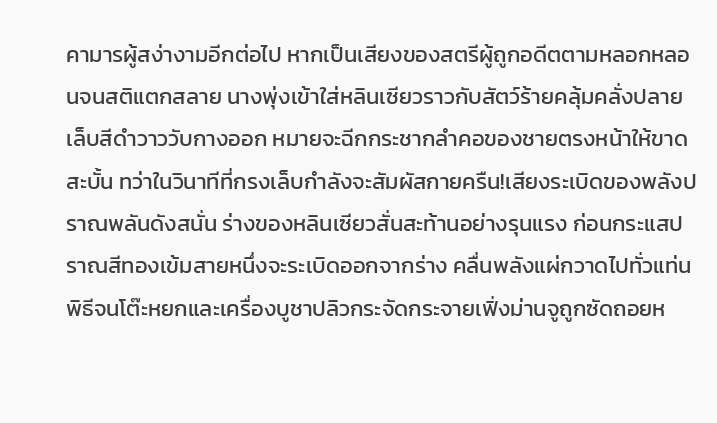คามารผู้สง่างามอีกต่อไป หากเป็นเสียงของสตรีผู้ถูกอดีตตามหลอกหลอนจนสติแตกสลาย นางพุ่งเข้าใส่หลินเซียวราวกับสัตว์ร้ายคลุ้มคลั่งปลายเล็บสีดำวาววับกางออก หมายจะฉีกกระชากลำคอของชายตรงหน้าให้ขาดสะบั้น ทว่าในวินาทีที่กรงเล็บกำลังจะสัมผัสกายครืน!เสียงระเบิดของพลังปราณพลันดังสนั่น ร่างของหลินเซียวสั่นสะท้านอย่างรุนแรง ก่อนกระแสปราณสีทองเข้มสายหนึ่งจะระเบิดออกจากร่าง คลื่นพลังแผ่กวาดไปทั่วแท่นพิธีจนโต๊ะหยกและเครื่องบูชาปลิวกระจัดกระจายเฟิ่งม่านจูถูกซัดถอยห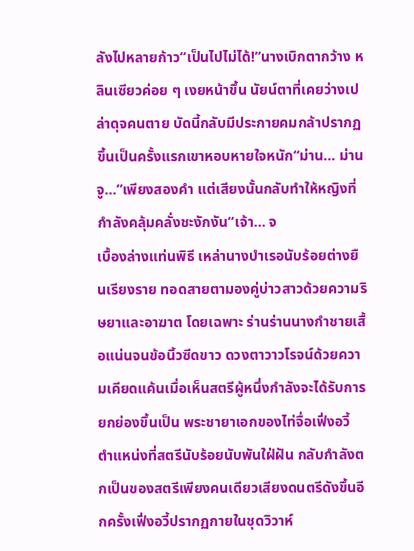ลังไปหลายก้าว“เป็นไปไม่ได้!”นางเบิกตากว้าง หลินเซียวค่อย ๆ เงยหน้าขึ้น นัยน์ตาที่เคยว่างเปล่าดุจคนตาย บัดนี้กลับมีประกายคมกล้าปรากฏขึ้นเป็นครั้งแรกเขาหอบหายใจหนัก“ม่าน... ม่านจู...”เพียงสองคำ แต่เสียงนั้นกลับทำให้หญิงที่กำลังคลุ้มคลั่งชะงักงัน“เจ้า... จ
เบื้องล่างแท่นพิธี เหล่านางบำเรอนับร้อยต่างยืนเรียงราย ทอดสายตามองคู่บ่าวสาวด้วยความริษยาและอาฆาต โดยเฉพาะ ร่านร่านนางกำชายเสื้อแน่นจนข้อนิ้วซีดขาว ดวงตาวาวโรจน์ด้วยความเคียดแค้นเมื่อเห็นสตรีผู้หนึ่งกำลังจะได้รับการยกย่องขึ้นเป็น พระชายาเอกของไท่จื่อเฟิ่งอวี้ ตำแหน่งที่สตรีนับร้อยนับพันใฝ่ฝัน กลับกำลังตกเป็นของสตรีเพียงคนเดียวเสียงดนตรีดังขึ้นอีกครั้งเฟิ่งอวี้ปรากฏกายในชุดวิวาห์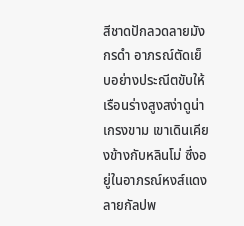สีชาดปักลวดลายมังกรดำ อาภรณ์ตัดเย็บอย่างประณีตขับให้เรือนร่างสูงสง่าดูน่าเกรงขาม เขาเดินเคียงข้างกับหลินโม่ ซึ่งอยู่ในอาภรณ์หงส์แดงลายกัลปพ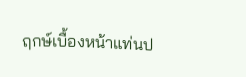ฤกษ์เบื้องหน้าแท่นป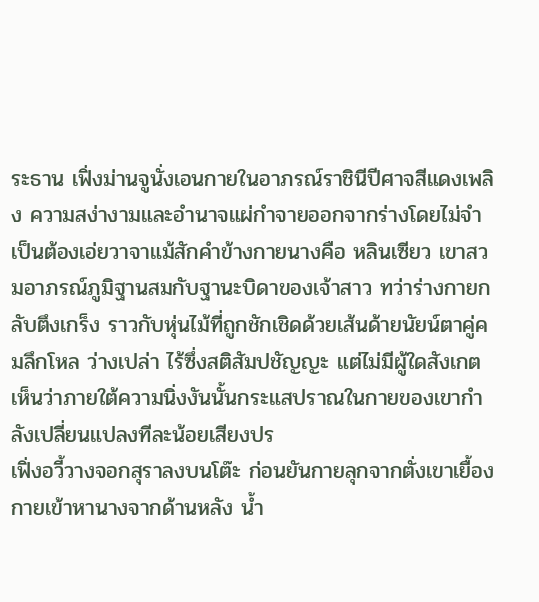ระธาน เฟิ่งม่านจูนั่งเอนกายในอาภรณ์ราชินีปีศาจสีแดงเพลิง ความสง่างามและอำนาจแผ่กำจายออกจากร่างโดยไม่จำเป็นต้องเอ่ยวาจาแม้สักคำข้างกายนางคือ หลินเซียว เขาสวมอาภรณ์ภูมิฐานสมกับฐานะบิดาของเจ้าสาว ทว่าร่างกายกลับตึงเกร็ง ราวกับหุ่นไม้ที่ถูกชักเชิดด้วยเส้นด้ายนัยน์ตาคู่คมลึกโหล ว่างเปล่า ไร้ซึ่งสติสัมปชัญญะ แต่ไม่มีผู้ใดสังเกตเห็นว่าภายใต้ความนิ่งงันนั้นกระแสปราณในกายของเขากำลังเปลี่ยนแปลงทีละน้อยเสียงปร
เฟิ่งอวี้วางจอกสุราลงบนโต๊ะ ก่อนยันกายลุกจากตั่งเขาเยื้องกายเข้าหานางจากด้านหลัง น้ำ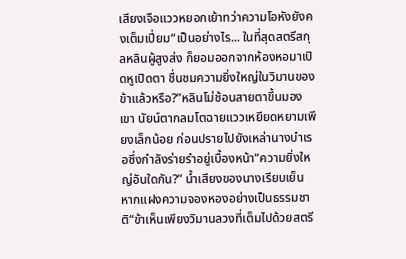เสียงเจือแววหยอกเย้าทว่าความโอหังยังคงเต็มเปี่ยม“เป็นอย่างไร... ในที่สุดสตรีสกุลหลินผู้สูงส่ง ก็ยอมออกจากห้องหอมาเปิดหูเปิดตา ชื่นชมความยิ่งใหญ่ในวิมานของข้าแล้วหรือ?”หลินโม่ช้อนสายตาขึ้นมองเขา นัยน์ตากลมโตฉายแววเหยียดหยามเพียงเล็กน้อย ก่อนปรายไปยังเหล่านางบำเรอซึ่งกำลังร่ายรำอยู่เบื้องหน้า“ความยิ่งใหญ่อันใดกัน?” น้ำเสียงของนางเรียบเย็น หากแฝงความจองหองอย่างเป็นธรรมชาติ“ข้าเห็นเพียงวิมานลวงที่เต็มไปด้วยสตรี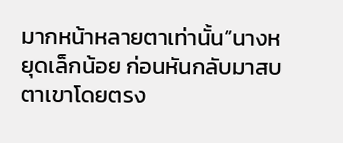มากหน้าหลายตาเท่านั้น”นางหยุดเล็กน้อย ก่อนหันกลับมาสบตาเขาโดยตรง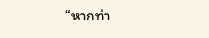“หากท่า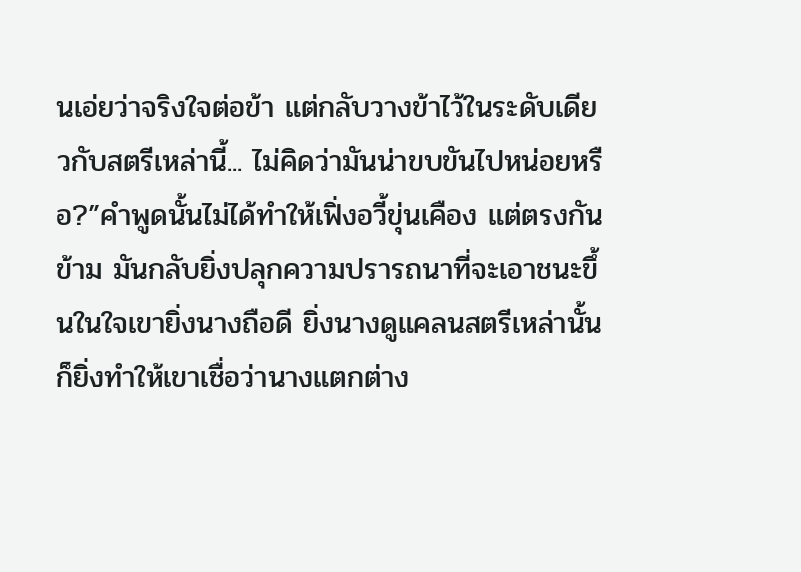นเอ่ยว่าจริงใจต่อข้า แต่กลับวางข้าไว้ในระดับเดียวกับสตรีเหล่านี้... ไม่คิดว่ามันน่าขบขันไปหน่อยหรือ?”คำพูดนั้นไม่ได้ทำให้เฟิ่งอวี้ขุ่นเคือง แต่ตรงกันข้าม มันกลับยิ่งปลุกความปรารถนาที่จะเอาชนะขึ้นในใจเขายิ่งนางถือดี ยิ่งนางดูแคลนสตรีเหล่านั้น ก็ยิ่งทำให้เขาเชื่อว่านางแตกต่าง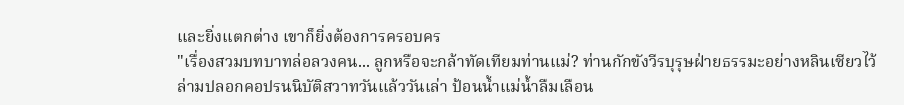และยิ่งแตกต่าง เขาก็ยิ่งต้องการครอบคร
"เรื่องสวมบทบาทล่อลวงคน... ลูกหรือจะกล้าทัดเทียมท่านแม่? ท่านกักขังวีรบุรุษฝ่ายธรรมะอย่างหลินเซียวไว้ ล่ามปลอกคอปรนนิบัติสวาทวันแล้ววันเล่า ป้อนน้ำแม่น้ำลืมเลือน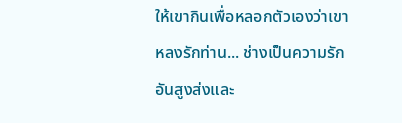ให้เขากินเพื่อหลอกตัวเองว่าเขาหลงรักท่าน... ช่างเป็นความรักอันสูงส่งและ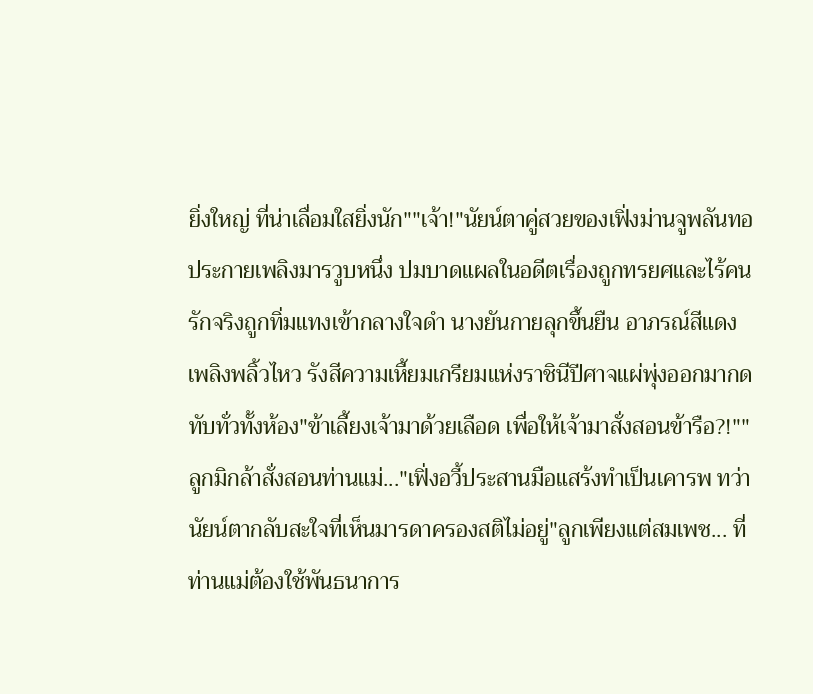ยิ่งใหญ่ ที่น่าเลื่อมใสยิ่งนัก""เจ้า!"นัยน์ตาคู่สวยของเฟิ่งม่านจูพลันทอประกายเพลิงมารวูบหนึ่ง ปมบาดแผลในอดีตเรื่องถูกทรยศและไร้คนรักจริงถูกทิ่มแทงเข้ากลางใจดำ นางยันกายลุกขึ้นยืน อาภรณ์สีแดงเพลิงพลิ้วไหว รังสีความเหี้ยมเกรียมแห่งราชินีปีศาจแผ่พุ่งออกมากดทับทั่วทั้งห้อง"ข้าเลี้ยงเจ้ามาด้วยเลือด เพื่อให้เจ้ามาสั่งสอนข้ารือ?!""ลูกมิกล้าสั่งสอนท่านแม่..."เฟิ่งอวี้ประสานมือแสร้งทำเป็นเคารพ ทว่านัยน์ตากลับสะใจที่เห็นมารดาครองสติไม่อยู่"ลูกเพียงแต่สมเพช... ที่ท่านแม่ต้องใช้พันธนาการ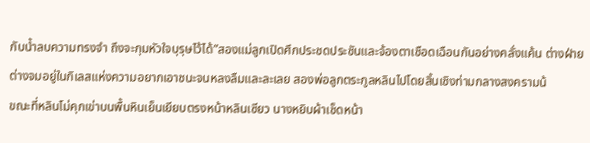กับน้ำลบความทรงจำ ถึงจะกุมหัวใจบุรุษไว้ได้”สองแม่ลูกเปิดศึกประชดประชันและจ้องตาเชือดเฉือนกันอย่างคลั่งแค้น ต่างฝ่ายต่างจมอยู่ในกิเลสแห่งความอยากเอาชนะจนหลงลืมและละเลย สองพ่อลูกตระกูลหลินไปโดยสิ้นเชิงท่ามกลางสงครามน้
ขณะที่หลินโม่คุกเข่าบนพื้นหินเย็นเยียบตรงหน้าหลินเซียว นางหยิบผ้าเช็ดหน้า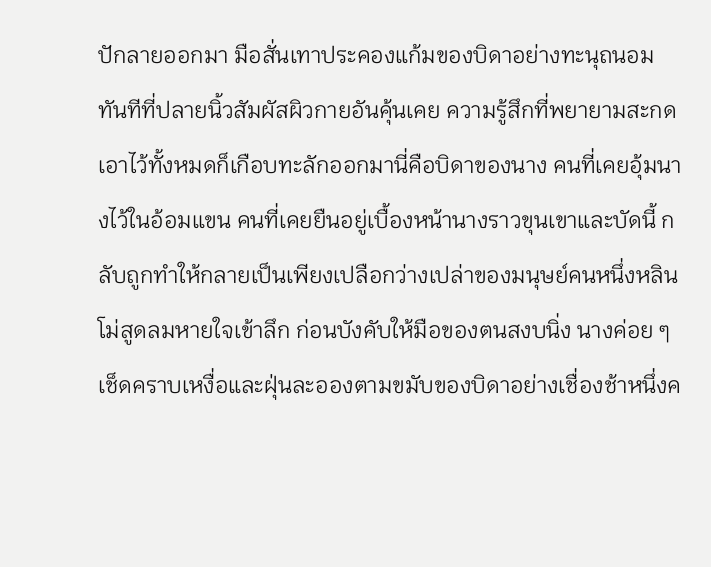ปักลายออกมา มือสั่นเทาประคองแก้มของบิดาอย่างทะนุถนอม ทันทีที่ปลายนิ้วสัมผัสผิวกายอันคุ้นเคย ความรู้สึกที่พยายามสะกดเอาไว้ทั้งหมดก็เกือบทะลักออกมานี่คือบิดาของนาง คนที่เคยอุ้มนางไว้ในอ้อมแขน คนที่เคยยืนอยู่เบื้องหน้านางราวขุนเขาและบัดนี้ กลับถูกทำให้กลายเป็นเพียงเปลือกว่างเปล่าของมนุษย์คนหนึ่งหลินโม่สูดลมหายใจเข้าลึก ก่อนบังคับให้มือของตนสงบนิ่ง นางค่อย ๆ เช็ดคราบเหงื่อและฝุ่นละอองตามขมับของบิดาอย่างเชื่องช้าหนึ่งค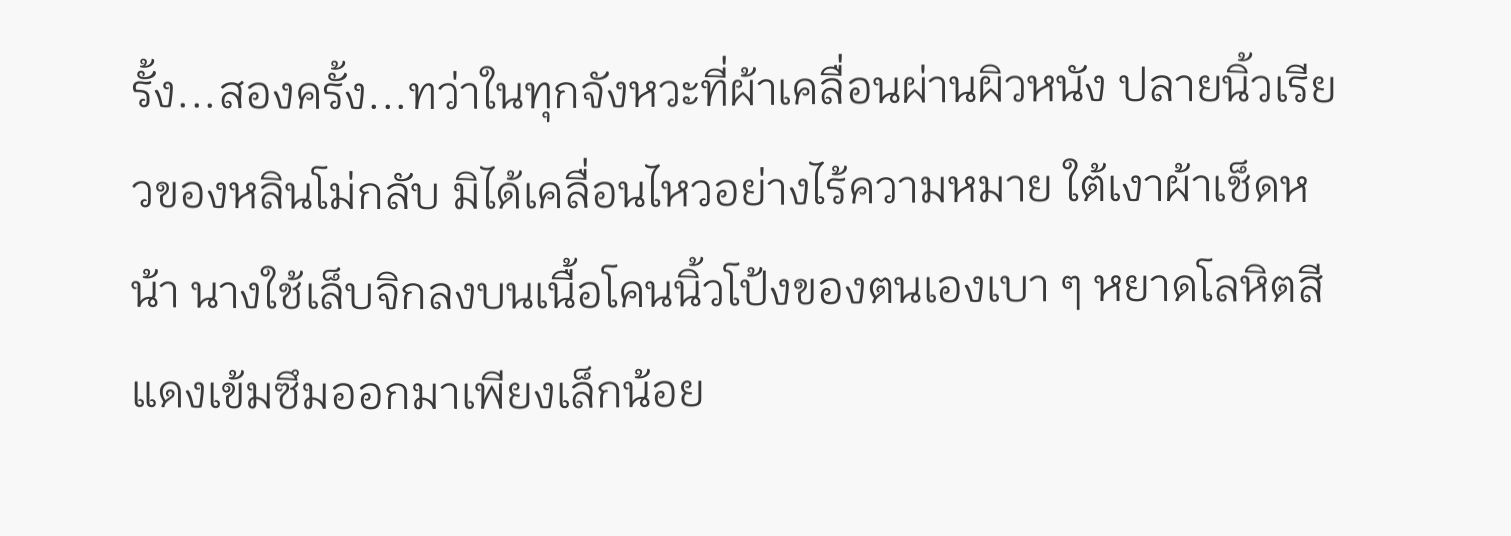รั้ง...สองครั้ง...ทว่าในทุกจังหวะที่ผ้าเคลื่อนผ่านผิวหนัง ปลายนิ้วเรียวของหลินโม่กลับ มิได้เคลื่อนไหวอย่างไร้ความหมาย ใต้เงาผ้าเช็ดหน้า นางใช้เล็บจิกลงบนเนื้อโคนนิ้วโป้งของตนเองเบา ๆ หยาดโลหิตสีแดงเข้มซึมออกมาเพียงเล็กน้อย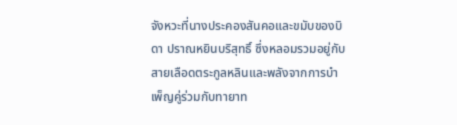จังหวะที่นางประคองสันคอและขมับของบิดา ปราณหยินบริสุทธิ์ ซึ่งหลอมรวมอยู่กับสายเลือดตระกูลหลินและพลังจากการบำเพ็ญคู่ร่วมกับทายาท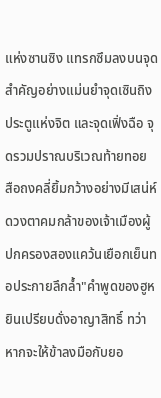แห่งซานซิง แทรกซึมลงบนจุดสำคัญอย่างแม่นยำจุดเซินถิง ประตูแห่งจิต และจุดเฟิ่งฉือ จุดรวมปราณบริเวณท้ายทอย
สือถงคลี่ยิ้มกว้างอย่างมีเสน่ห์ ดวงตาคมกล้าของเจ้าเมืองผู้ปกครองสองแคว้นเยือกเย็นทอประกายลึกล้ำ"คำพูดของฮูหยินเปรียบดั่งอาญาสิทธิ์ ทว่าหากจะให้ข้าลงมือกับยอ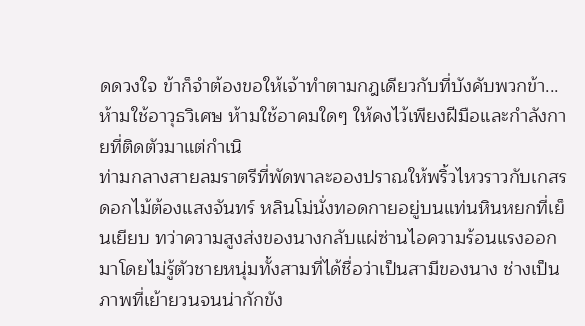ดดวงใจ ข้าก็จำต้องขอให้เจ้าทำตามกฎเดียวกับที่บังคับพวกข้า... ห้ามใช้อาวุธวิเศษ ห้ามใช้อาคมใดๆ ให้คงไว้เพียงฝีมือและกำลังกายที่ติดตัวมาแต่กำเนิ
ท่ามกลางสายลมราตรีที่พัดพาละอองปราณให้พริ้วไหวราวกับเกสรดอกไม้ต้องแสงจันทร์ หลินโม่นั่งทอดกายอยู่บนแท่นหินหยกที่เย็นเยียบ ทว่าความสูงส่งของนางกลับแผ่ซ่านไอความร้อนแรงออกมาโดยไม่รู้ตัวชายหนุ่มทั้งสามที่ได้ชื่อว่าเป็นสามีของนาง ช่างเป็นภาพที่เย้ายวนจนน่ากักขัง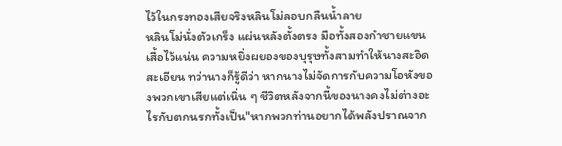ไว้ในกรงทองเสียจริงหลินโม่ลอบกลืนน้ำลาย
หลินโม่นั่งตัวเกร็ง แผ่นหลังตั้งตรง มือทั้งสองกำชายแขนเสื้อไว้แน่น ความหยิ่งผยองของบุรุษทั้งสามทำให้นางสะอิดสะเอียน ทว่านางก็รู้ดีว่า หากนางไม่จัดการกับความโอหังของพวกเขาเสียแต่เนิ่น ๆ ชีวิตหลังจากนี้ของนางคงไม่ต่างอะไรกับตกนรกทั้งเป็น"หากพวกท่านอยากได้พลังปราณจาก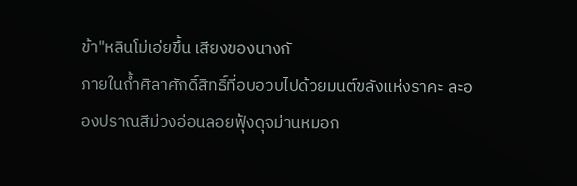ข้า"หลินโม่เอ่ยขึ้น เสียงของนางกั
ภายในถ้ำศิลาศักดิ์สิทธิ์ที่อบอวบไปด้วยมนต์ขลังแห่งราคะ ละอองปราณสีม่วงอ่อนลอยฟุ้งดุจม่านหมอก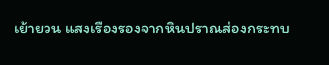เย้ายวน แสงเรืองรองจากหินปราณส่องกระทบ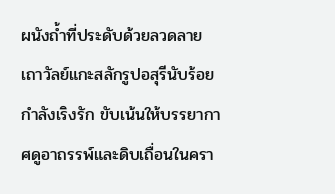ผนังถ้ำที่ประดับด้วยลวดลายเถาวัลย์แกะสลักรูปอสุรีนับร้อยกำลังเริงรัก ขับเน้นให้บรรยากาศดูอาถรรพ์และดิบเถื่อนในครา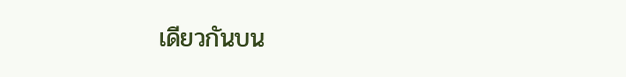เดียวกันบน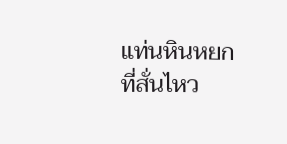แท่นหินหยกที่สั่นไหว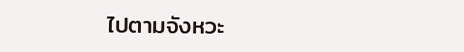ไปตามจังหวะ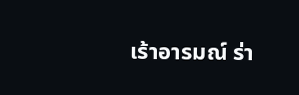เร้าอารมณ์ ร่า